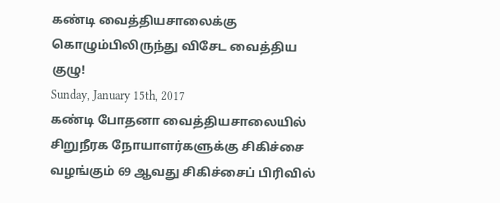கண்டி வைத்தியசாலைக்கு கொழும்பிலிருந்து விசேட வைத்திய குழு!
Sunday, January 15th, 2017
கண்டி போதனா வைத்தியசாலையில் சிறுநீரக நோயாளர்களுக்கு சிகிச்சை வழங்கும் 69 ஆவது சிகிச்சைப் பிரிவில்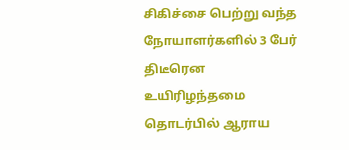சிகிச்சை பெற்று வந்த நோயாளர்களில் 3 பேர் திடீரென உயிரிழந்தமை தொடர்பில் ஆராய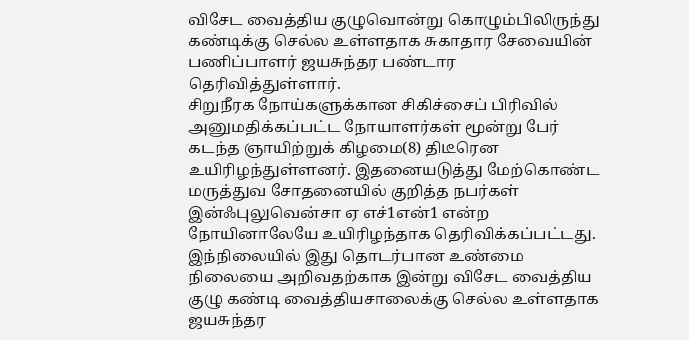விசேட வைத்திய குழுவொன்று கொழும்பிலிருந்து கண்டிக்கு செல்ல உள்ளதாக சுகாதார சேவையின் பணிப்பாளர் ஜயசுந்தர பண்டார தெரிவித்துள்ளார்.
சிறுநீரக நோய்களுக்கான சிகிச்சைப் பிரிவில் அனுமதிக்கப்பட்ட நோயாளர்கள் மூன்று பேர் கடந்த ஞாயிற்றுக் கிழமை(8) திடீரென உயிரிழந்துள்ளனர். இதனையடுத்து மேற்கொண்ட மருத்துவ சோதனையில் குறித்த நபர்கள் இன்ஃபுலுவென்சா ஏ எச்1என்1 என்ற நோயினாலேயே உயிரிழந்தாக தெரிவிக்கப்பட்டது.
இந்நிலையில் இது தொடர்பான உண்மை நிலையை அறிவதற்காக இன்று விசேட வைத்திய குழு கண்டி வைத்தியசாலைக்கு செல்ல உள்ளதாக ஜயசுந்தர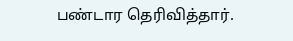பண்டார தெரிவித்தார்.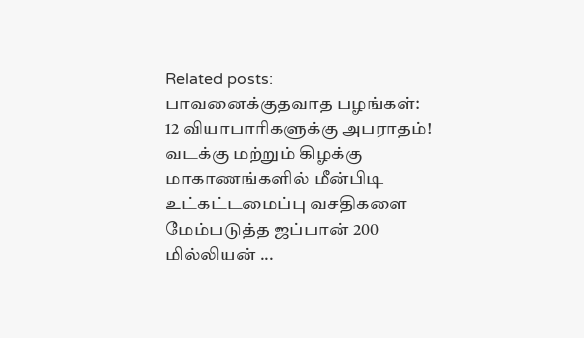Related posts:
பாவனைக்குதவாத பழங்கள்: 12 வியாபாரிகளுக்கு அபராதம்!
வடக்கு மற்றும் கிழக்கு மாகாணங்களில் மீன்பிடி உட்கட்டமைப்பு வசதிகளை மேம்படுத்த ஜப்பான் 200 மில்லியன் ...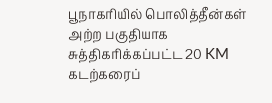பூநாகரியில் பொலித்தீன்கள் அற்ற பகுதியாக சுத்திகரிக்கப்பட்ட 20 KM கடற்கரைப்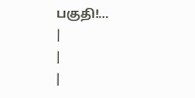பகுதி!…
|
|
|